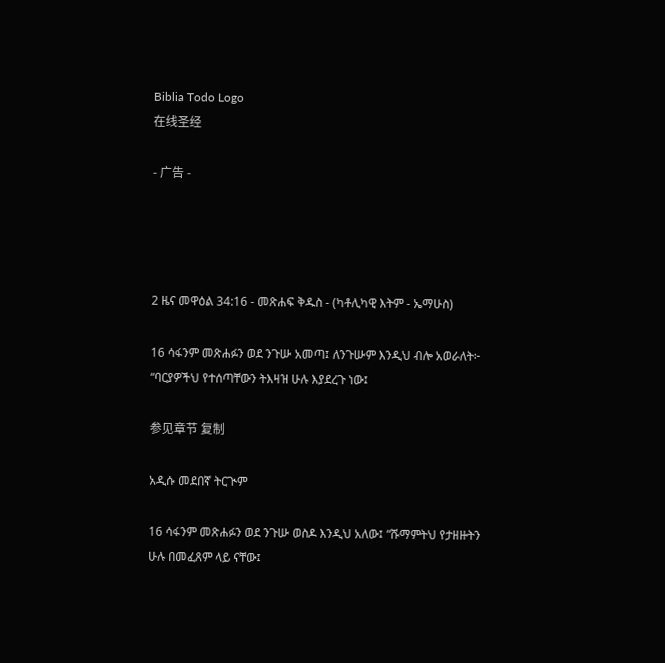Biblia Todo Logo
在线圣经

- 广告 -




2 ዜና መዋዕል 34:16 - መጽሐፍ ቅዱስ - (ካቶሊካዊ እትም - ኤማሁስ)

16 ሳፋንም መጽሐፉን ወደ ንጉሡ አመጣ፤ ለንጉሡም እንዲህ ብሎ አወራለት፦ “ባርያዎችህ የተሰጣቸውን ትእዛዝ ሁሉ እያደረጉ ነው፤

参见章节 复制

አዲሱ መደበኛ ትርጒም

16 ሳፋንም መጽሐፉን ወደ ንጉሡ ወስዶ እንዲህ አለው፤ “ሹማምትህ የታዘዙትን ሁሉ በመፈጸም ላይ ናቸው፤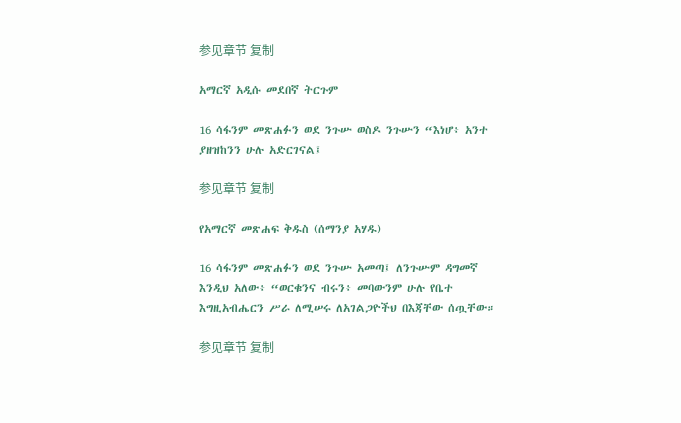参见章节 复制

አማርኛ አዲሱ መደበኛ ትርጉም

16 ሳፋንም መጽሐፉን ወደ ንጉሡ ወስዶ ንጉሡን “እነሆ፥ አንተ ያዘዝከንን ሁሉ አድርገናል፤

参见章节 复制

የአማርኛ መጽሐፍ ቅዱስ (ሰማንያ አሃዱ)

16 ሳፋንም መጽሐፉን ወደ ንጉሡ አመጣ፤ ለንጉሡም ዳግመኛ እንዲህ አለው፥ “ወርቁንና ብሩን፥ መባውንም ሁሉ የቤተ እግዚአብሔርን ሥራ ለሚሠሩ ለአገልጋዮችህ በእጃቸው ሰጧቸው።

参见章节 复制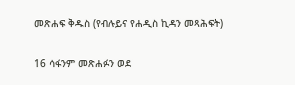መጽሐፍ ቅዱስ (የብሉይና የሐዲስ ኪዳን መጻሕፍት)

16 ሳፋንም መጽሐፉን ወደ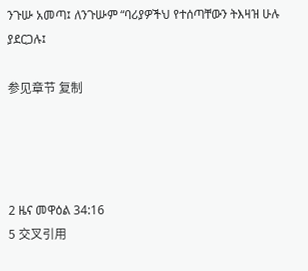ንጉሡ አመጣ፤ ለንጉሡም “ባሪያዎችህ የተሰጣቸውን ትእዛዝ ሁሉ ያደርጋሉ፤

参见章节 复制




2 ዜና መዋዕል 34:16
5 交叉引用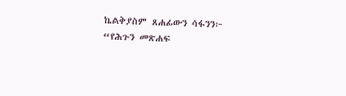ኬልቅያስም ጸሐፊውን ሳፋንን፦ “የሕጉን መጽሐፍ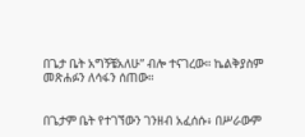በጌታ ቤት አግኝቼአለሁ” ብሎ ተናገረው። ኬልቅያስም መጽሐፉን ለሳፋን ሰጠው።


በጌታም ቤት የተገኘውን ገንዘብ አፈሰሱ፥ በሥራውም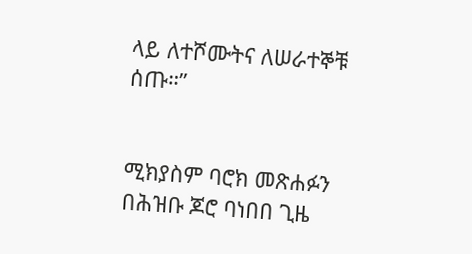ላይ ለተሾሙትና ለሠራተኞቹ ሰጡ።”


ሚክያስም ባሮክ መጽሐፉን በሕዝቡ ጆሮ ባነበበ ጊዜ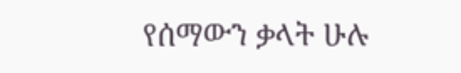የሰማውን ቃላት ሁሉ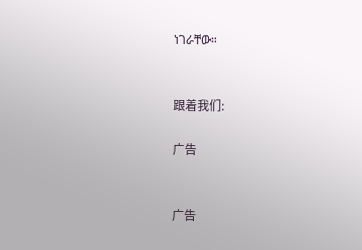ነገራቸው።


跟着我们:

广告


广告